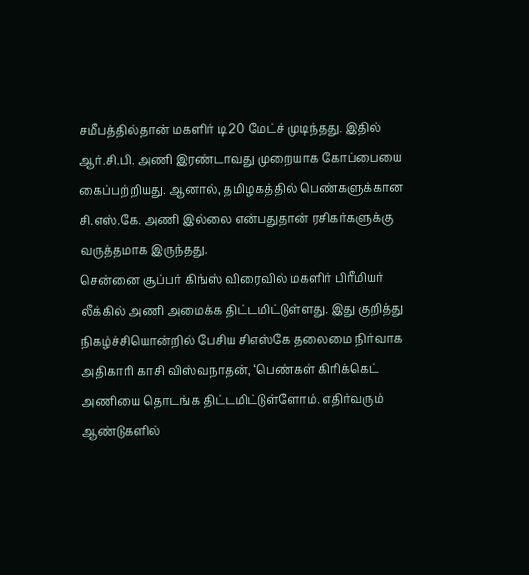சமீபத்தில்தான் மகளிர் டி20 மேட்ச் முடிந்தது. இதில் ஆர்.சி.பி. அணி இரண்டாவது முறையாக கோப்பையை கைப்பற்றியது. ஆனால், தமிழகத்தில் பெண்களுக்கான சி.எஸ்.கே. அணி இல்லை என்பதுதான் ரசிகர்களுக்கு வருத்தமாக இருந்தது.
சென்னை சூப்பர் கிங்ஸ் விரைவில் மகளிர் பிரீமியர் லீக்கில் அணி அமைக்க திட்டமிட்டுள்ளது. இது குறித்து நிகழ்ச்சியொன்றில் பேசிய சிஎஸ்கே தலைமை நிர்வாக அதிகாரி காசி விஸ்வநாதன், ‘பெண்கள் கிரிக்கெட் அணியை தொடங்க திட்டமிட்டுள்ளோம். எதிர்வரும் ஆண்டுகளில்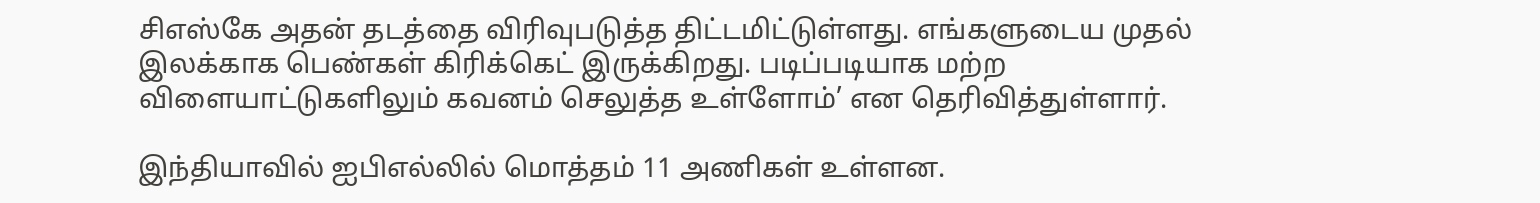சிஎஸ்கே அதன் தடத்தை விரிவுபடுத்த திட்டமிட்டுள்ளது. எங்களுடைய முதல் இலக்காக பெண்கள் கிரிக்கெட் இருக்கிறது. படிப்படியாக மற்ற விளையாட்டுகளிலும் கவனம் செலுத்த உள்ளோம்’ என தெரிவித்துள்ளார்.

இந்தியாவில் ஐபிஎல்லில் மொத்தம் 11 அணிகள் உள்ளன.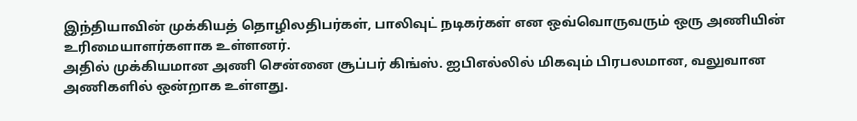இந்தியாவின் முக்கியத் தொழிலதிபர்கள், பாலிவுட் நடிகர்கள் என ஒவ்வொருவரும் ஒரு அணியின் உரிமையாளர்களாக உள்ளனர்.
அதில் முக்கியமான அணி சென்னை சூப்பர் கிங்ஸ். ஐபிஎல்லில் மிகவும் பிரபலமான, வலுவான அணிகளில் ஒன்றாக உள்ளது.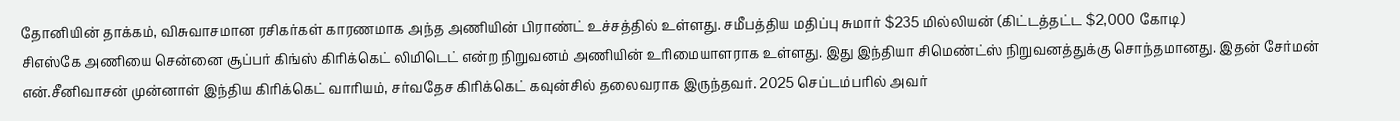தோனியின் தாக்கம், விசுவாசமான ரசிகர்கள் காரணமாக அந்த அணியின் பிராண்ட் உச்சத்தில் உள்ளது. சமீபத்திய மதிப்பு சுமார் $235 மில்லியன் (கிட்டத்தட்ட $2,000 கோடி)
சிஎஸ்கே அணியை சென்னை சூப்பர் கிங்ஸ் கிரிக்கெட் லிமிடெட் என்ற நிறுவனம் அணியின் உரிமையாளராக உள்ளது. இது இந்தியா சிமெண்ட்ஸ் நிறுவனத்துக்கு சொந்தமானது. இதன் சேர்மன் என்.சீனிவாசன் முன்னாள் இந்திய கிரிக்கெட் வாரியம், சர்வதேச கிரிக்கெட் கவுன்சில் தலைவராக இருந்தவர். 2025 செப்டம்பரில் அவர்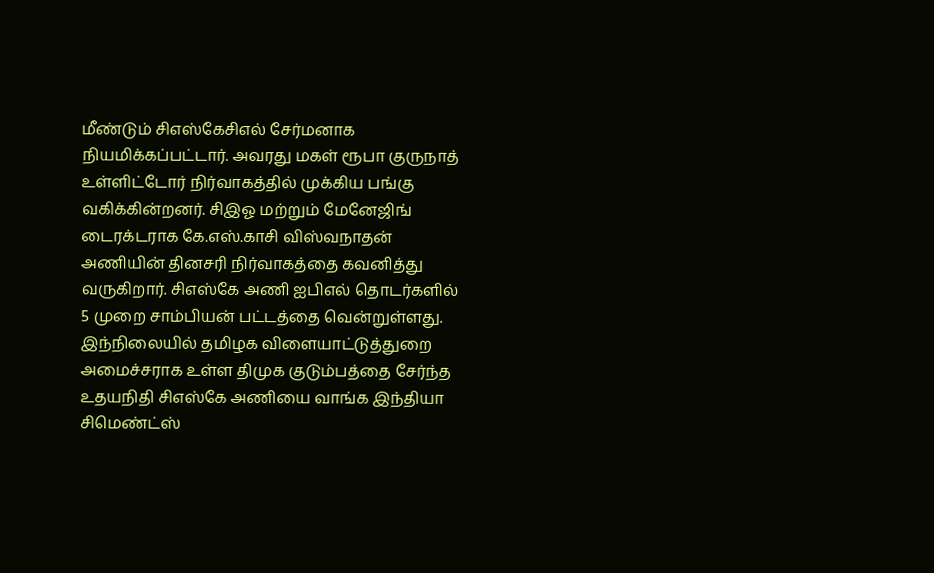மீண்டும் சிஎஸ்கேசிஎல் சேர்மனாக நியமிக்கப்பட்டார். அவரது மகள் ரூபா குருநாத் உள்ளிட்டோர் நிர்வாகத்தில் முக்கிய பங்கு வகிக்கின்றனர். சிஇஓ மற்றும் மேனேஜிங் டைரக்டராக கே.எஸ்.காசி விஸ்வநாதன் அணியின் தினசரி நிர்வாகத்தை கவனித்து வருகிறார். சிஎஸ்கே அணி ஐபிஎல் தொடர்களில் 5 முறை சாம்பியன் பட்டத்தை வென்றுள்ளது.
இந்நிலையில் தமிழக விளையாட்டுத்துறை அமைச்சராக உள்ள திமுக குடும்பத்தை சேர்ந்த உதயநிதி சிஎஸ்கே அணியை வாங்க இந்தியா சிமெண்ட்ஸ்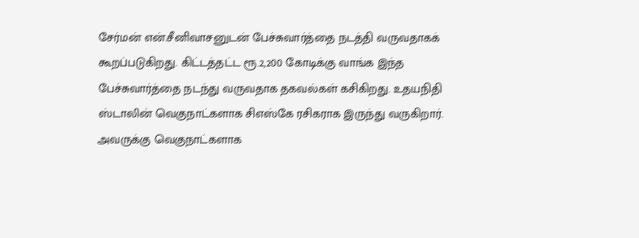சேர்மன் என்.சீனிவாசனுடன் பேச்சுவார்த்தை நடத்தி வருவதாகக் கூறப்படுகிறது. கிட்டத்தட்ட ரூ.2,200 கோடிக்கு வாங்க இந்த பேச்சுவார்த்தை நடந்து வருவதாக தகவல்கள் கசிகிறது. உதயநிதி ஸ்டாலின் வெகுநாட்களாக சிஎஸ்கே ரசிகராக இருந்து வருகிறார். அவருக்கு வெகுநாட்களாக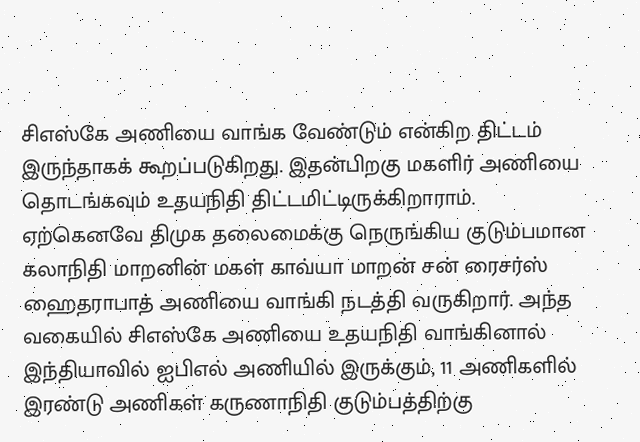சிஎஸ்கே அணியை வாங்க வேண்டும் என்கிற திட்டம் இருந்தாகக் கூறப்படுகிறது. இதன்பிறகு மகளிர் அணியை தொடங்கவும் உதயநிதி திட்டமிட்டிருக்கிறாராம்.
ஏற்கெனவே திமுக தலைமைக்கு நெருங்கிய குடும்பமான கலாநிதி மாறனின் மகள் காவ்யா மாறன் சன் ரைசர்ஸ் ஹைதராபாத் அணியை வாங்கி நடத்தி வருகிறார். அந்த வகையில் சிஎஸ்கே அணியை உதயநிதி வாங்கினால் இந்தியாவில் ஐபிஎல் அணியில் இருக்கும், 11 அணிகளில் இரண்டு அணிகள் கருணாநிதி குடும்பத்திற்கு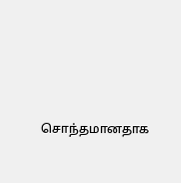சொந்தமானதாக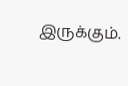இருக்கும்.